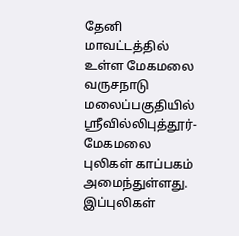தேனி மாவட்டத்தில் உள்ள மேகமலை வருசநாடு மலைப்பகுதியில் ஸ்ரீவில்லிபுத்தூர்-மேகமலை புலிகள் காப்பகம் அமைந்துள்ளது. இப்புலிகள்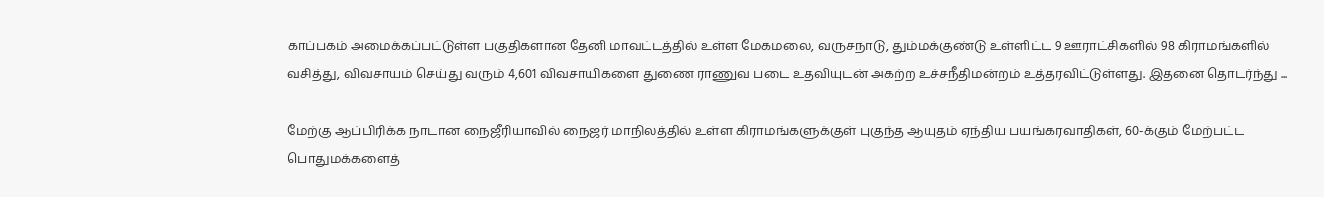காப்பகம் அமைக்கப்பட்டுள்ள பகுதிகளான தேனி மாவட்டத்தில் உள்ள மேகமலை, வருசநாடு, தும்மக்குண்டு உள்ளிட்ட 9 ஊராட்சிகளில் 98 கிராமங்களில் வசித்து, விவசாயம் செய்து வரும் 4,601 விவசாயிகளை துணை ராணுவ படை உதவியுடன் அகற்ற உச்சநீதிமன்றம் உத்தரவிட்டுள்ளது. இதனை தொடர்ந்து ...

மேற்கு ஆப்பிரிக்க நாடான நைஜீரியாவில் நைஜர் மாநிலத்தில் உள்ள கிராமங்களுக்குள் புகுந்த ஆயுதம் ஏந்திய பயங்கரவாதிகள், 60-க்கும் மேற்பட்ட பொதுமக்களைத்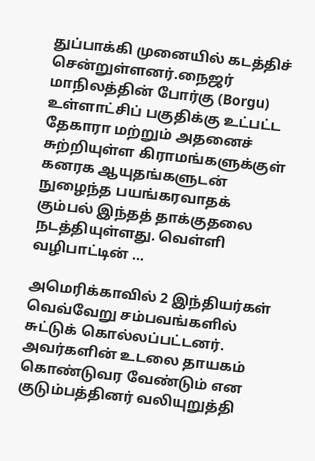துப்பாக்கி முனையில் கடத்திச் சென்றுள்ளனர்.நைஜர் மாநிலத்தின் போர்கு (Borgu) உள்ளாட்சிப் பகுதிக்கு உட்பட்ட தேகாரா மற்றும் அதனைச் சுற்றியுள்ள கிராமங்களுக்குள் கனரக ஆயுதங்களுடன் நுழைந்த பயங்கரவாதக் கும்பல் இந்தத் தாக்குதலை நடத்தியுள்ளது. வெள்ளி வழிபாட்டின் ...

அமெரிக்காவில் 2 இந்தியர்கள் வெவ்வேறு சம்பவங்களில் சுட்டுக் கொல்லப்பட்டனர். அவர்களின் உடலை தாயகம் கொண்டுவர வேண்டும் என குடும்பத்தினர் வலியுறுத்தி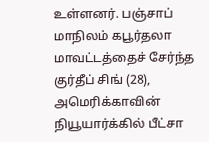உள்ளனர். பஞ்சாப் மாநிலம் கபூர்தலா மாவட்டத்தைச் சேர்ந்த குர்தீப் சிங் (28), அமெரிக்காவின் நியூயார்க்கில் பீட்சா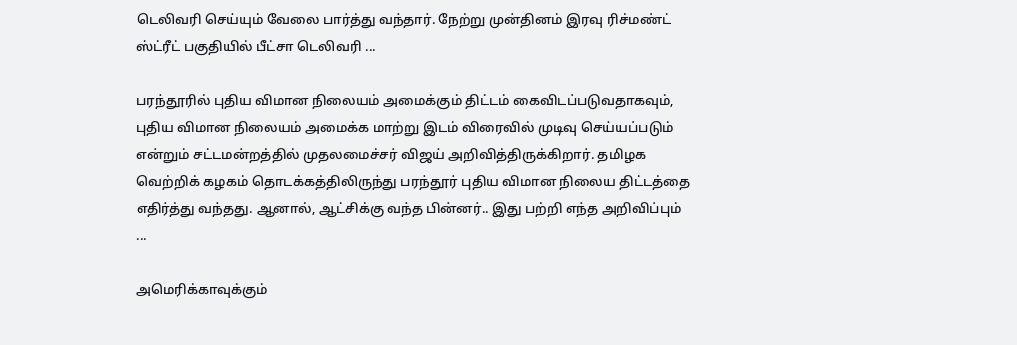டெலிவரி செய்யும் வேலை பார்த்து வந்தார். நேற்று முன்தினம் இரவு ரிச்மண்ட் ஸ்ட்ரீட் பகுதியில் பீட்சா டெலிவரி ...

பரந்தூரில் புதிய விமான நிலையம் அமைக்கும் திட்டம் கைவிடப்படுவதாகவும், புதிய விமான நிலையம் அமைக்க மாற்று இடம் விரைவில் முடிவு செய்யப்படும் என்றும் சட்டமன்றத்தில் முதலமைச்சர் விஜய் அறிவித்திருக்கிறார். தமிழக வெற்றிக் கழகம் தொடக்கத்திலிருந்து பரந்தூர் புதிய விமான நிலைய திட்டத்தை எதிர்த்து வந்தது. ஆனால், ஆட்சிக்கு வந்த பின்னர்.. இது பற்றி எந்த அறிவிப்பும் ...

அமெரிக்காவுக்கும்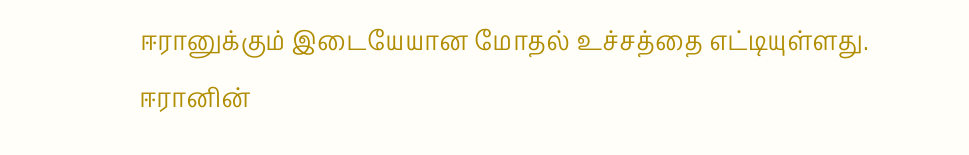ஈரானுக்கும் இடையேயான மோதல் உச்சத்தை எட்டியுள்ளது. ஈரானின்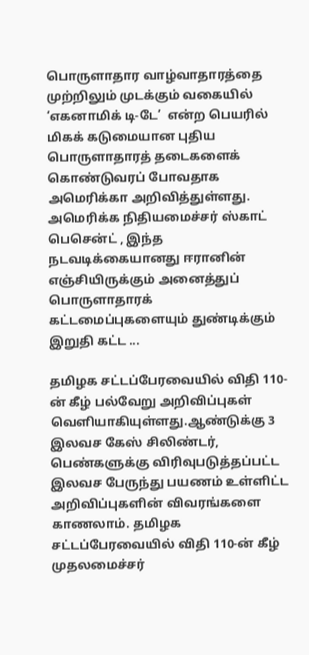பொருளாதார வாழ்வாதாரத்தை முற்றிலும் முடக்கும் வகையில் ‘எகனாமிக் டி-டே’  என்ற பெயரில் மிகக் கடுமையான புதிய பொருளாதாரத் தடைகளைக் கொண்டுவரப் போவதாக அமெரிக்கா அறிவித்துள்ளது. அமெரிக்க நிதியமைச்சர் ஸ்காட் பெசென்ட் , இந்த நடவடிக்கையானது ஈரானின் எஞ்சியிருக்கும் அனைத்துப் பொருளாதாரக் கட்டமைப்புகளையும் துண்டிக்கும் இறுதி கட்ட ...

தமிழக சட்டப்பேரவையில் விதி 110-ன் கீழ் பல்வேறு அறிவிப்புகள் வெளியாகியுள்ளது.ஆண்டுக்கு 3 இலவச கேஸ் சிலிண்டர், பெண்களுக்கு விரிவுபடுத்தப்பட்ட இலவச பேருந்து பயணம் உள்ளிட்ட அறிவிப்புகளின் விவரங்களை காணலாம். தமிழக சட்டப்பேரவையில் விதி 110-ன் கீழ் முதலமைச்சர்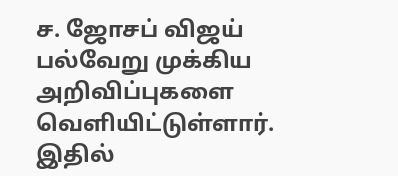ச. ஜோசப் விஜய் பல்வேறு முக்கிய அறிவிப்புகளை வெளியிட்டுள்ளார். இதில்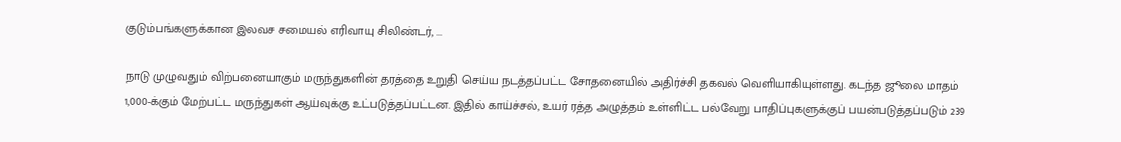குடும்பங்களுக்கான இலவச சமையல் எரிவாயு சிலிண்டர், ...

நாடு முழுவதும் விற்பனையாகும் மருந்துகளின் தரத்தை உறுதி செய்ய நடத்தப்பட்ட சோதனையில் அதிர்ச்சி தகவல் வெளியாகியுள்ளது. கடந்த ஜூலை மாதம் 1,000-க்கும் மேற்பட்ட மருந்துகள் ஆய்வுக்கு உட்படுத்தப்பட்டன. இதில் காய்ச்சல், உயர் ரத்த அழுத்தம் உள்ளிட்ட பல்வேறு பாதிப்புகளுக்குப் பயன்படுத்தப்படும் 239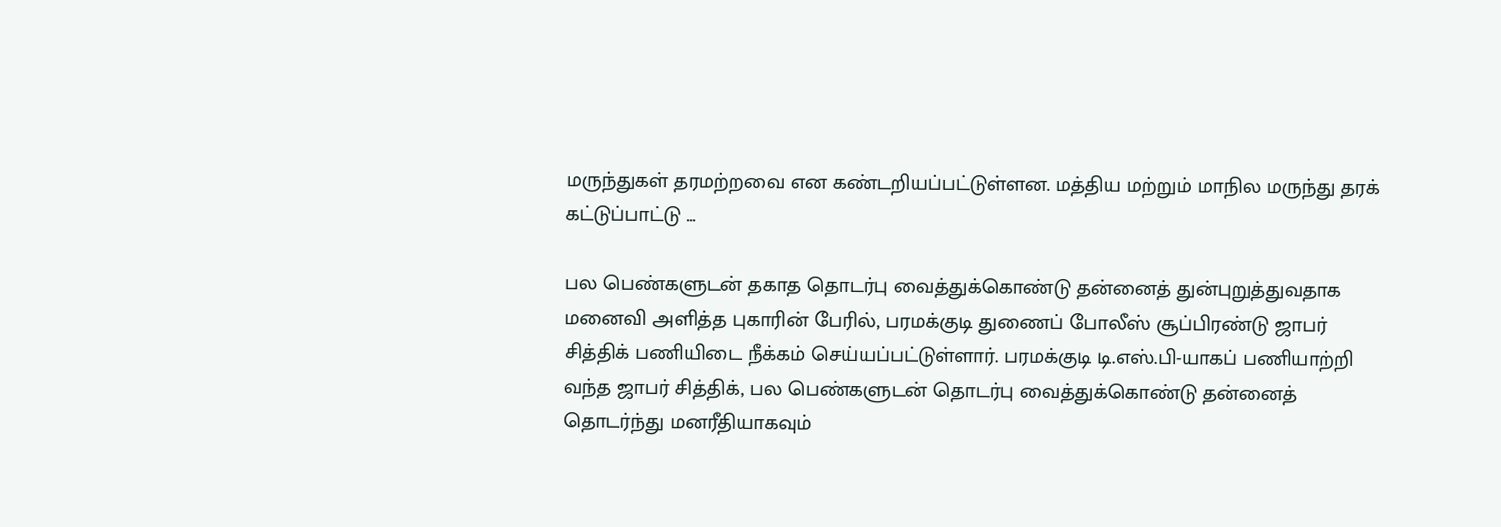மருந்துகள் தரமற்றவை என கண்டறியப்பட்டுள்ளன. மத்திய மற்றும் மாநில மருந்து தரக் கட்டுப்பாட்டு ...

பல பெண்களுடன் தகாத தொடர்பு வைத்துக்கொண்டு தன்னைத் துன்புறுத்துவதாக மனைவி அளித்த புகாரின் பேரில், பரமக்குடி துணைப் போலீஸ் சூப்பிரண்டு ஜாபர் சித்திக் பணியிடை நீக்கம் செய்யப்பட்டுள்ளார். பரமக்குடி டி.எஸ்.பி-யாகப் பணியாற்றி வந்த ஜாபர் சித்திக், பல பெண்களுடன் தொடர்பு வைத்துக்கொண்டு தன்னைத் தொடர்ந்து மனரீதியாகவும்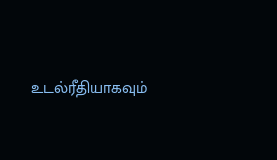உடல்ரீதியாகவும்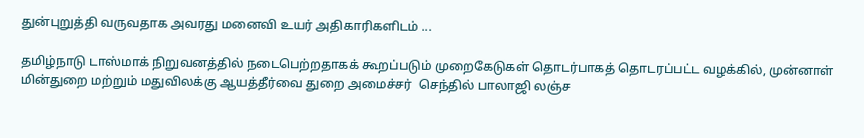துன்புறுத்தி வருவதாக அவரது மனைவி உயர் அதிகாரிகளிடம் ...

தமிழ்நாடு டாஸ்மாக் நிறுவனத்தில் நடைபெற்றதாகக் கூறப்படும் முறைகேடுகள் தொடர்பாகத் தொடரப்பட்ட வழக்கில், முன்னாள் மின்துறை மற்றும் மதுவிலக்கு ஆயத்தீர்வை துறை அமைச்சர்  செந்தில் பாலாஜி லஞ்ச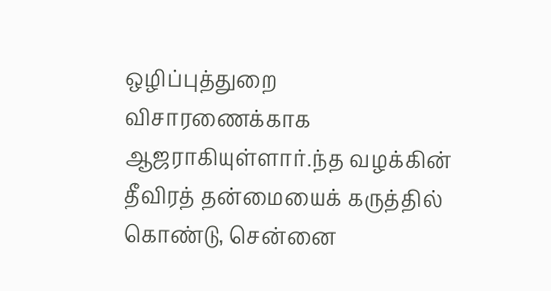ஒழிப்புத்துறை விசாரணைக்காக ஆஜராகியுள்ளார்.ந்த வழக்கின் தீவிரத் தன்மையைக் கருத்தில் கொண்டு, சென்னை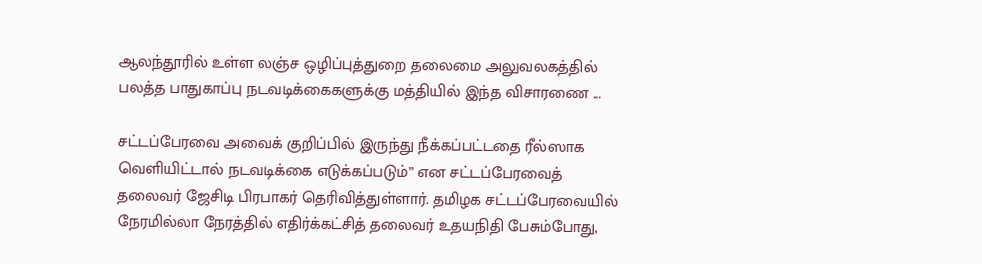ஆலந்தூரில் உள்ள லஞ்ச ஒழிப்புத்துறை தலைமை அலுவலகத்தில் பலத்த பாதுகாப்பு நடவடிக்கைகளுக்கு மத்தியில் இந்த விசாரணை ...

சட்டப்பேரவை அவைக் குறிப்பில் இருந்து நீக்கப்பட்டதை ரீல்ஸாக வெளியிட்டால் நடவடிக்கை எடுக்கப்படும்” என சட்டப்பேரவைத் தலைவர் ஜேசிடி பிரபாகர் தெரிவித்துள்ளார். தமிழக சட்டப்பேரவையில் நேரமில்லா நேரத்தில் எதிர்க்கட்சித் தலைவர் உதயநிதி பேசும்போது,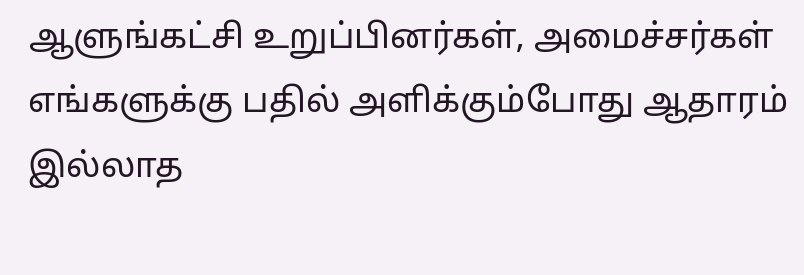ஆளுங்கட்சி உறுப்பினர்கள், அமைச்சர்கள் எங்களுக்கு பதில் அளிக்கும்போது ஆதாரம் இல்லாத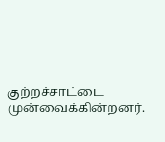குற்றச்சாட்டை முன்வைக்கின்றனர்.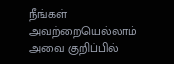நீங்கள் அவற்றையெல்லாம் அவை குறிப்பில்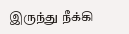இருந்து நீக்கி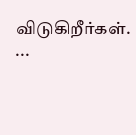விடுகிறீர்கள். ...